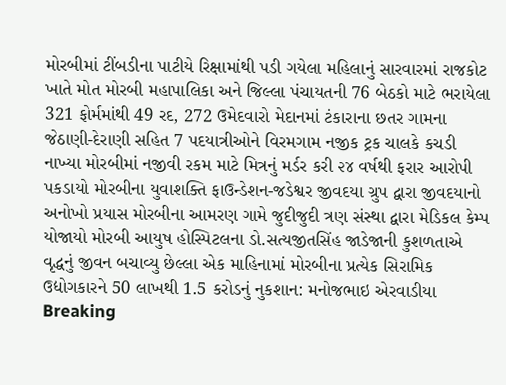મોરબીમાં ટીંબડીના પાટીયે રિક્ષામાંથી પડી ગયેલા મહિલાનું સારવારમાં રાજકોટ ખાતે મોત મોરબી મહાપાલિકા અને જિલ્લા પંચાયતની 76 બેઠકો માટે ભરાયેલા 321 ફોર્મમાંથી 49 રદ, 272 ઉમેદવારો મેદાનમાં ટંકારાના છતર ગામના જેઠાણી-દેરાણી સહિત 7 પદયાત્રીઓને વિરમગામ નજીક ટ્રક ચાલકે કચડી નાખ્યા મોરબીમાં નજીવી રકમ માટે મિત્રનું મર્ડર કરી ૨૪ વર્ષથી ફરાર આરોપી પકડાયો મોરબીના યુવાશક્તિ ફાઉન્ડેશન-જડેશ્વર જીવદયા ગ્રુપ દ્વારા જીવદયાનો અનોખો પ્રયાસ મોરબીના આમરણ ગામે જુદીજુદી ત્રણ સંસ્થા દ્વારા મેડિકલ કેમ્પ યોજાયો મોરબી આયુષ હોસ્પિટલના ડો.સત્યજીતસિંહ જાડેજાની કુશળતાએ વૃદ્ધનું જીવન બચાવ્યુ છેલ્લા એક માહિનામાં મોરબીના પ્રત્યેક સિરામિક ઉદ્યોગકારને 50 લાખથી 1.5 કરોડનું નુકશાન: મનોજભાઇ એરવાડીયા
Breaking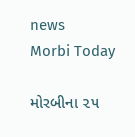news
Morbi Today

મોરબીના ૨૫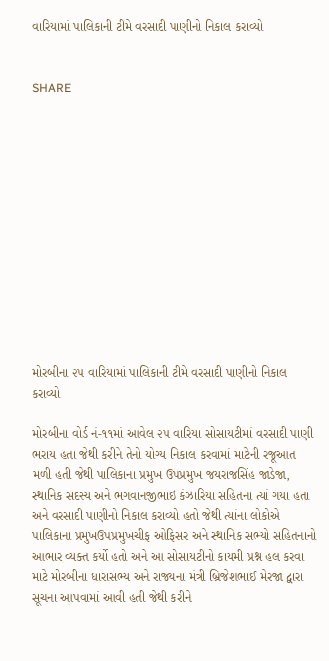વારિયામાં પાલિકાની ટીમે વરસાદી પાણીનો નિકાલ કરાવ્યો


SHARE













મોરબીના ૨૫ વારિયામાં પાલિકાની ટીમે વરસાદી પાણીનો નિકાલ કરાવ્યો

મોરબીના વોર્ડ નં-૧૧માં આવેલ ૨૫ વારિયા સોસાયટીમાં વરસાદી પાણી ભરાય હતા જેથી કરીને તેનો યોગ્ય નિકાલ કરવામાં માટેની રજૂઆત મળી હતી જેથી પાલિકાના પ્રમુખ ઉપપ્રમુખ જયરાજસિંહ જાડેજા, સ્થાનિક સદસ્ય અને ભગવાનજીભાઇ કંઝારિયા સહિતના ત્યાં ગયા હતા અને વરસાદી પાણીનો નિકાલ કરાવ્યો હતો જેથી ત્યાંના લોકોએ પાલિકાના પ્રમુખઉપપ્રમુખચીફ ઓફિસર અને સ્થાનિક સભ્યો સહિતનાનો આભાર વ્યક્ત કર્યો હતો અને આ સોસાયટીનો કાયમી પ્રશ્ન હલ કરવા માટે મોરબીના ધારાસભ્ય અને રાજ્યના મંત્રી બ્રિજેશભાઈ મેરજા દ્વારા સૂચના આપવામાં આવી હતી જેથી કરીને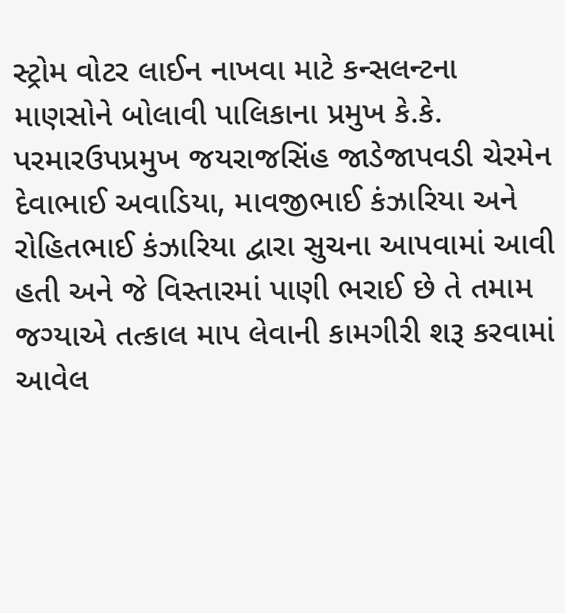સ્ટ્રોમ વોટર લાઈન નાખવા માટે કન્સલન્ટના માણસોને બોલાવી પાલિકાના પ્રમુખ કે.કે. પરમારઉપપ્રમુખ જયરાજસિંહ જાડેજાપવડી ચેરમેન દેવાભાઈ અવાડિયા, માવજીભાઈ કંઝારિયા અને રોહિતભાઈ કંઝારિયા દ્વારા સુચના આપવામાં આવી હતી અને જે વિસ્તારમાં પાણી ભરાઈ છે તે તમામ જગ્યાએ તત્કાલ માપ લેવાની કામગીરી શરૂ કરવામાં આવેલ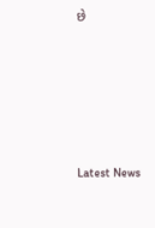છે






Latest News